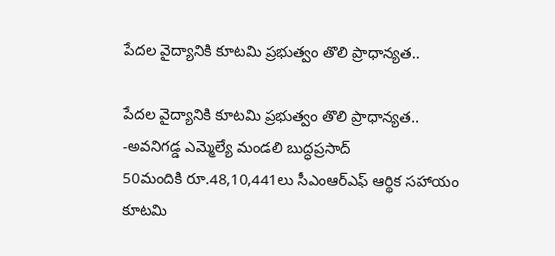పేదల వైద్యానికి కూటమి ప్రభుత్వం తొలి ప్రాధాన్యత..

పేదల వైద్యానికి కూటమి ప్రభుత్వం తొలి ప్రాధాన్యత..
-అవనిగడ్డ ఎమ్మెల్యే మండలి బుద్ధప్రసాద్
50మందికి రూ.48,10,441లు సీఎంఆర్ఎఫ్ ఆర్థిక సహాయం
కూటమి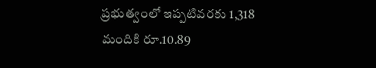ప్రభుత్వంలో ఇప్పటివరకు 1,318 మందికి రూ.10.89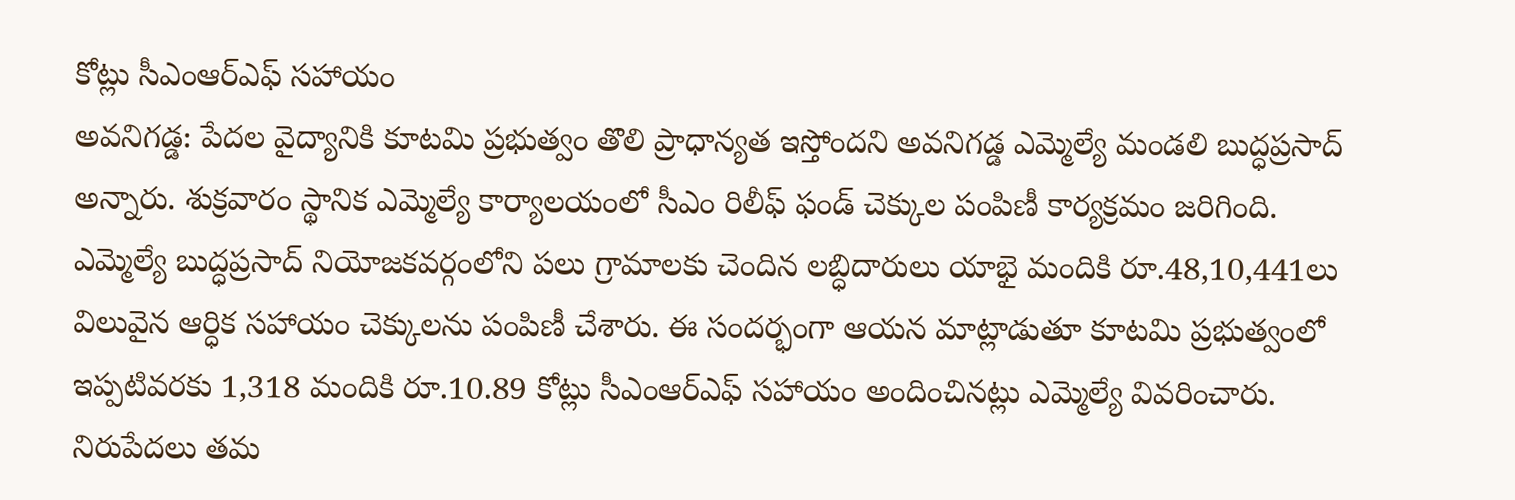కోట్లు సీఎంఆర్ఎఫ్ సహాయం
అవనిగడ్డ: పేదల వైద్యానికి కూటమి ప్రభుత్వం తొలి ప్రాధాన్యత ఇస్తోందని అవనిగడ్డ ఎమ్మెల్యే మండలి బుద్ధప్రసాద్ అన్నారు. శుక్రవారం స్థానిక ఎమ్మెల్యే కార్యాలయంలో సీఎం రిలీఫ్ ఫండ్ చెక్కుల పంపిణీ కార్యక్రమం జరిగింది. ఎమ్మెల్యే బుద్ధప్రసాద్ నియోజకవర్గంలోని పలు గ్రామాలకు చెందిన లబ్ధిదారులు యాభై మందికి రూ.48,10,441లు విలువైన ఆర్ధిక సహాయం చెక్కులను పంపిణీ చేశారు. ఈ సందర్భంగా ఆయన మాట్లాడుతూ కూటమి ప్రభుత్వంలో ఇప్పటివరకు 1,318 మందికి రూ.10.89 కోట్లు సీఎంఆర్ఎఫ్ సహాయం అందించినట్లు ఎమ్మెల్యే వివరించారు. నిరుపేదలు తమ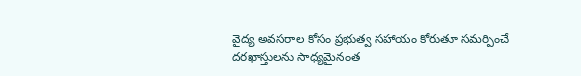వైద్య అవసరాల కోసం ప్రభుత్వ సహాయం కోరుతూ సమర్పించే దరఖాస్తులను సాధ్యమైనంత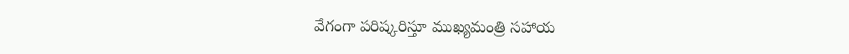వేగంగా పరిష్కరిస్తూ ముఖ్యమంత్రి సహాయ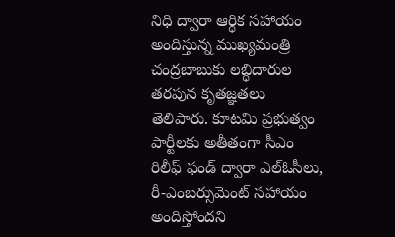నిధి ద్వారా ఆర్ధిక సహాయం అందిస్తున్న ముఖ్యమంత్రి చంద్రబాబుకు లబ్ధిదారుల తరపున కృతజ్ఞతలు తెలిపారు. కూటమి ప్రభుత్వం పార్టీలకు అతీతంగా సీఎం రిలీఫ్ ఫండ్ ద్వారా ఎల్ఓసీలు, రీ-ఎంబర్సుమెంట్ సహాయం అందిస్తోందని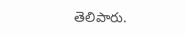తెలిపారు.